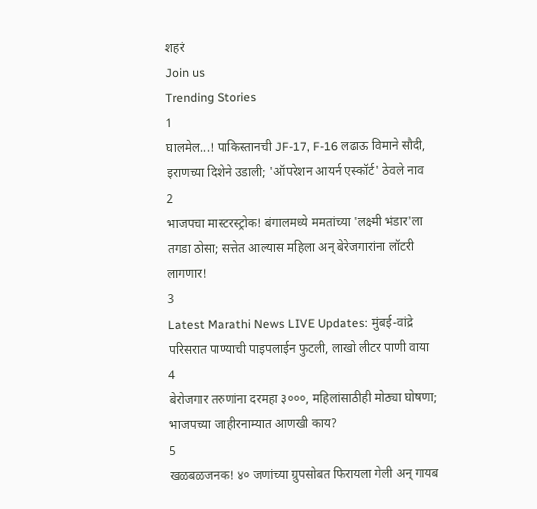शहरं
Join us
Trending Stories
1
घालमेल...! पाकिस्तानची JF-17, F-16 लढाऊ विमाने सौदी, इराणच्या दिशेने उडाली; 'ऑपरेशन आयर्न एस्कॉर्ट' ठेवले नाव
2
भाजपचा मास्टरस्ट्रोक! बंगालमध्ये ममतांच्या 'लक्ष्मी भंडार'ला तगडा ठोसा; सत्तेत आल्यास महिला अन् बेरेजगारांना लॉटरी लागणार!
3
Latest Marathi News LIVE Updates: मुंबई-वांद्रे परिसरात पाण्याची पाइपलाईन फुटली, लाखो लीटर पाणी वाया
4
बेरोजगार तरुणांना दरमहा ३०००, महिलांसाठीही मोठ्या घोषणा; भाजपच्या जाहीरनाम्यात आणखी काय?
5
खळबळजनक! ४० जणांच्या ग्रुपसोबत फिरायला गेली अन् गायब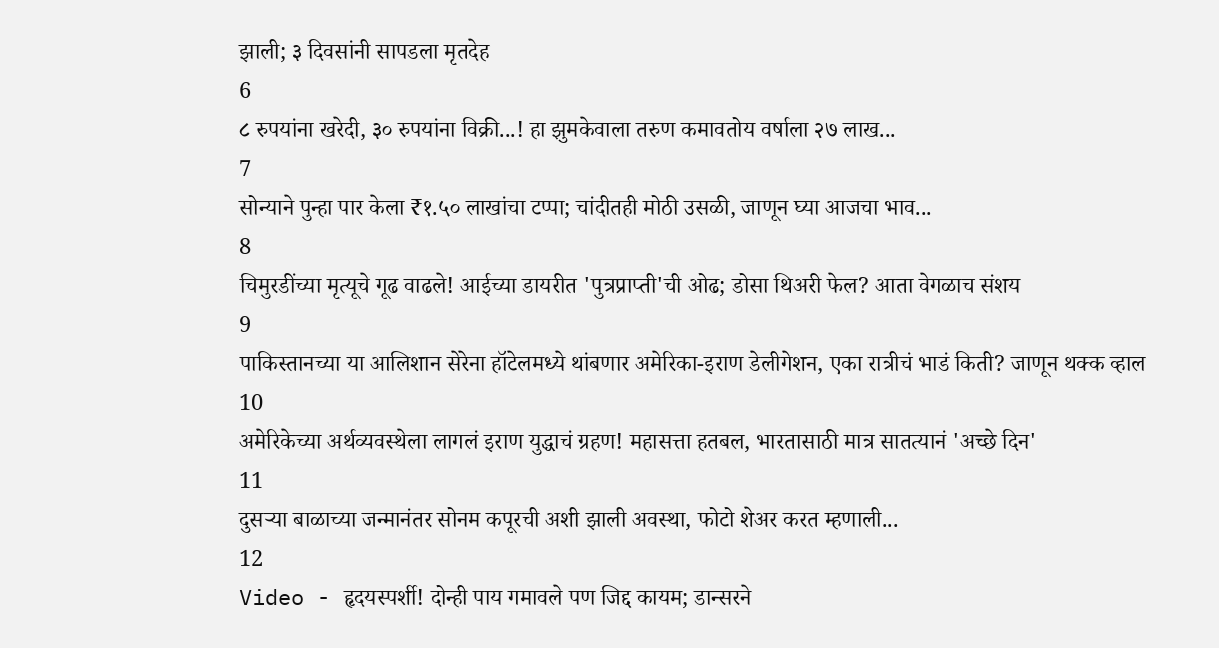झाली; ३ दिवसांनी सापडला मृतदेह
6
८ रुपयांना खरेदी, ३० रुपयांना विक्री...! हा झुमकेवाला तरुण कमावतोय वर्षाला २७ लाख...
7
सोन्याने पुन्हा पार केला ₹१.५० लाखांचा टप्पा; चांदीतही मोठी उसळी, जाणून घ्या आजचा भाव...
8
चिमुरडींच्या मृत्यूचे गूढ वाढले! आईच्या डायरीत 'पुत्रप्राप्ती'ची ओढ; डोसा थिअरी फेल? आता वेगळाच संशय
9
पाकिस्तानच्या या आलिशान सेरेना हॉटेलमध्ये थांबणार अमेरिका-इराण डेलीगेशन, एका रात्रीचं भाडं किती? जाणून थक्क व्हाल
10
अमेरिकेच्या अर्थव्यवस्थेला लागलं इराण युद्धाचं ग्रहण! महासत्ता हतबल, भारतासाठी मात्र सातत्यानं 'अच्छे दिन'
11
दुसऱ्या बाळाच्या जन्मानंतर सोनम कपूरची अशी झाली अवस्था, फोटो शेअर करत म्हणाली...
12
Video - हृदयस्पर्शी! दोन्ही पाय गमावले पण जिद्द कायम; डान्सरने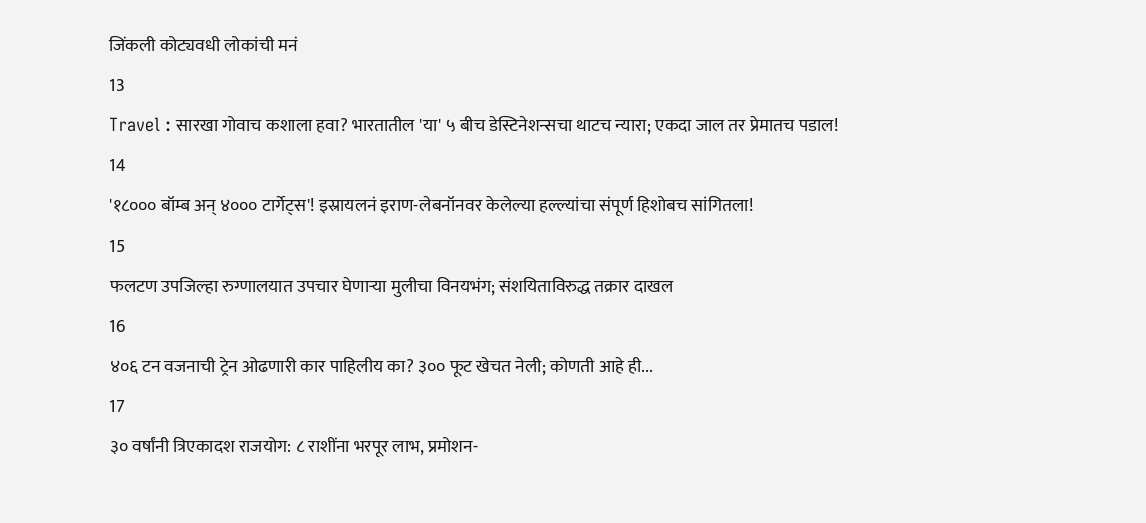जिंकली कोट्यवधी लोकांची मनं
13
Travel : सारखा गोवाच कशाला हवा? भारतातील 'या' ५ बीच डेस्टिनेशन्सचा थाटच न्यारा; एकदा जाल तर प्रेमातच पडाल!
14
'१८००० बॉम्ब अन् ४००० टार्गेट्स'! इस्रायलनं इराण-लेबनॉनवर केलेल्या हल्ल्यांचा संपूर्ण हिशोबच सांगितला!
15
फलटण उपजिल्हा रुग्णालयात उपचार घेणाऱ्या मुलीचा विनयभंग; संशयिताविरुद्ध तक्रार दाखल
16
४०६ टन वजनाची ट्रेन ओढणारी कार पाहिलीय का? ३०० फूट खेचत नेली; कोणती आहे ही...
17
३० वर्षांनी त्रिएकादश राजयोग: ८ राशींना भरपूर लाभ, प्रमोशन-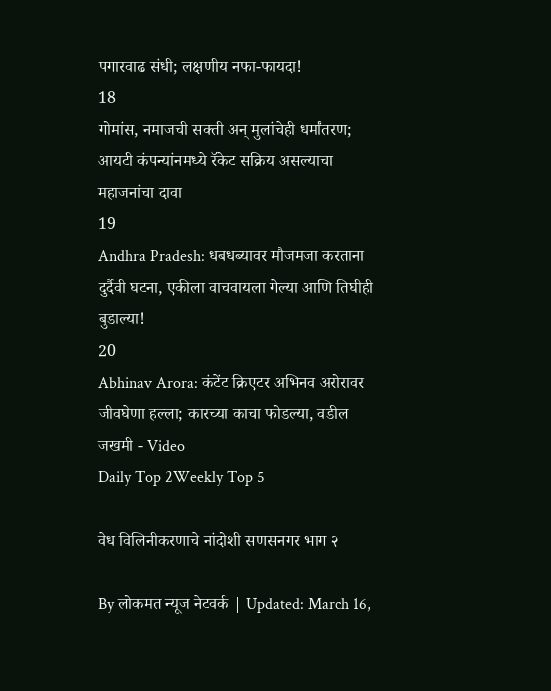पगारवाढ संधी; लक्षणीय नफा-फायदा!
18
गोमांस, नमाजची सक्ती अन् मुलांचेही धर्मांतरण; आयटी कंपन्यांनमध्ये रॅकेट सक्रिय असल्याचा महाजनांचा दावा
19
Andhra Pradesh: धबधब्यावर मौजमजा करताना दुर्दैवी घटना, एकीला वाचवायला गेल्या आणि तिघीही बुडाल्या!
20
Abhinav Arora: कंटेंट क्रिएटर अभिनव अरोरावर जीवघेणा हल्ला; कारच्या काचा फोडल्या, वडील जखमी - Video
Daily Top 2Weekly Top 5

वेध विलिनीकरणाचे नांदोशी सणसनगर भाग २

By लोकमत न्यूज नेटवर्क | Updated: March 16,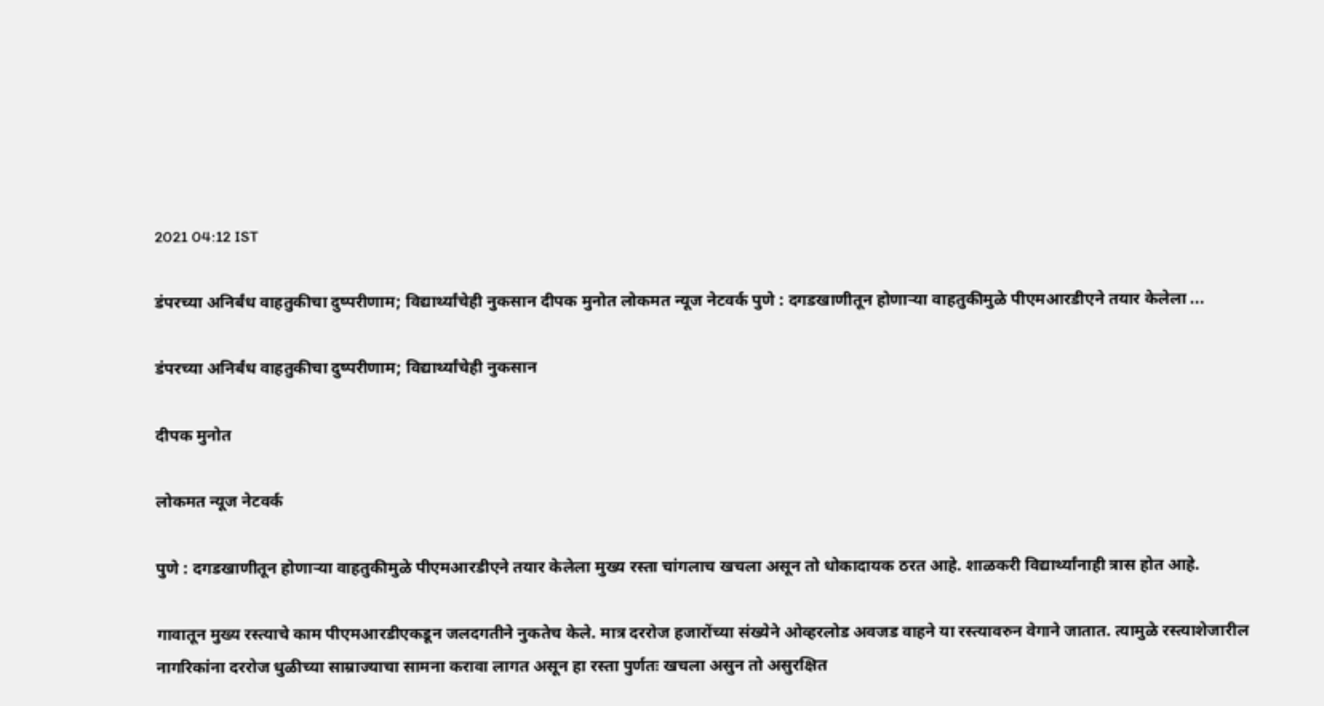2021 04:12 IST

डंपरच्या अनिर्बंध वाहतुकीचा दुष्परीणाम; विद्यार्थ्यांचेही नुकसान दीपक मुनोत लोकमत न्यूज नेटवर्क पुणे : दगडखाणीतून होणाऱ्या वाहतुकीमुळे पीएमआरडीएने तयार केलेला ...

डंपरच्या अनिर्बंध वाहतुकीचा दुष्परीणाम; विद्यार्थ्यांचेही नुकसान

दीपक मुनोत

लोकमत न्यूज नेटवर्क

पुणे : दगडखाणीतून होणाऱ्या वाहतुकीमुळे पीएमआरडीएने तयार केलेला मुख्य रस्ता चांगलाच खचला असून तो धोकादायक ठरत आहे. शाळकरी विद्यार्थ्यांनाही त्रास होत आहे.

गावातून मुख्य रस्त्याचे काम पीएमआरडीएकडून जलदगतीने नुकतेच केले. मात्र दररोज हजारोंच्या संख्येने ओव्हरलोड अवजड वाहने या रस्त्यावरुन वेगाने जातात. त्यामुळे रस्त्याशेजारील नागरिकांना दररोज धुळीच्या साम्राज्याचा सामना करावा लागत असून हा रस्ता पुर्णतः खचला असुन तो असुरक्षित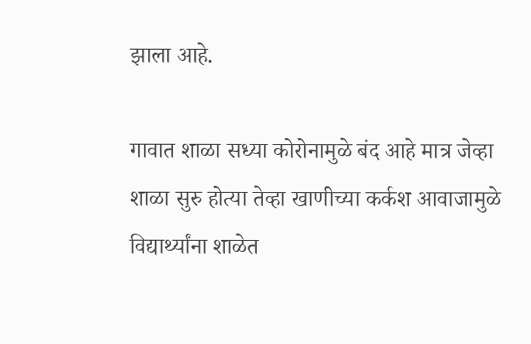झाला आहे.

गावात शाळा सध्या कोरोनामुळे बंद आहे मात्र जेव्हा शाळा सुरु होत्या तेव्हा खाणीच्या कर्कश आवाजामुळे विद्यार्थ्यांना शाळेत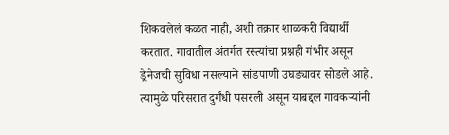शिकवलेलं कळत नाही, अशी तक्रार शाळकरी विद्यार्थी करतात. गावातील अंतर्गत रस्त्यांचा प्रश्नही गंभीर असून ड्रेनेजची सुविधा नसल्याने सांडपाणी उघड्यावर सोडले आहे. त्यामुळे परिसरात दुर्गंधी पसरली असून याबद्दल गावकऱ्यांनी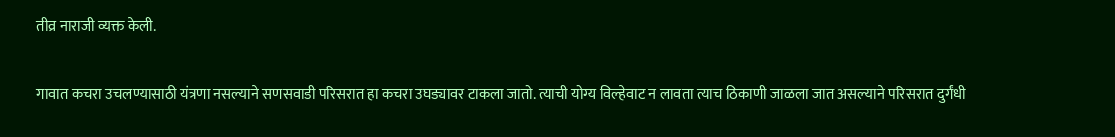तीव्र नाराजी व्यक्त केली.

गावात कचरा उचलण्यासाठी यंत्रणा नसल्याने सणसवाडी परिसरात हा कचरा उघड्यावर टाकला जातो. त्याची योग्य विल्हेवाट न लावता त्याच ठिकाणी जाळला जात असल्याने परिसरात दुर्गंधी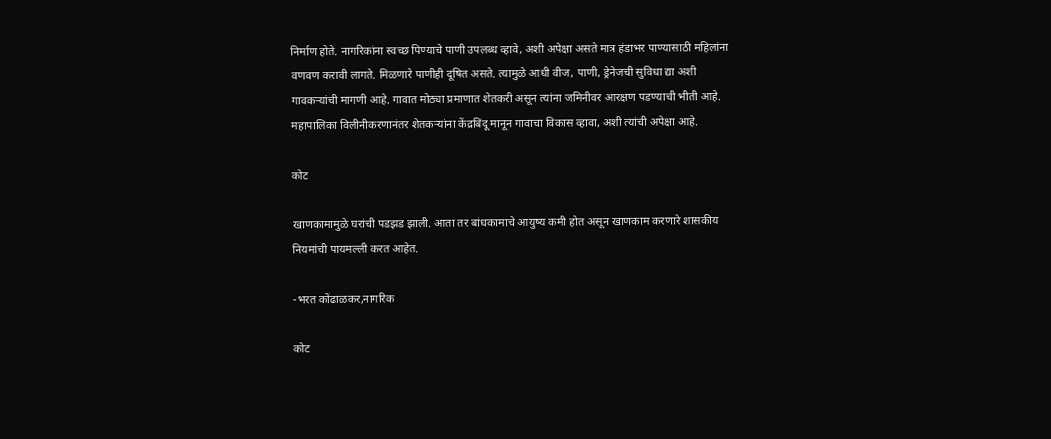निर्माण होते. नागरिकांना स्वच्छ पिण्याचे पाणी उपलब्ध व्हावे, अशी अपेक्षा असते मात्र हंडाभर पाण्यासाठी महिलांना वणवण करावी लागते. मिळणारे पाणीही दूषित असते. त्यामुळे आधी वीज, पाणी, ड्रेनेजची सुविधा द्या अशी गावकऱ्यांची मागणी आहे. गावात मोठ्या प्रमाणात शेतकरी असून त्यांना जमिनीवर आरक्षण पडण्याची भीती आहे. महापालिका विलीनीकरणानंतर शेतकऱ्यांना केंद्रबिंदू मानून गावाचा विकास व्हावा, अशी त्यांची अपेक्षा आहे.

कोट

खाणकामामुळे घरांची पडझड झाली. आता तर बांधकामाचे आयुष्य कमी होत असून खाणकाम करणारे शासकीय नियमांची पायमल्ली करत आहेत.

-भरत कोंढाळकर,नागरिक

कोट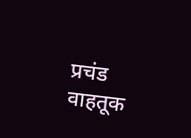प्रचंड वाहतूक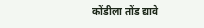कोंडीला तोंड द्यावे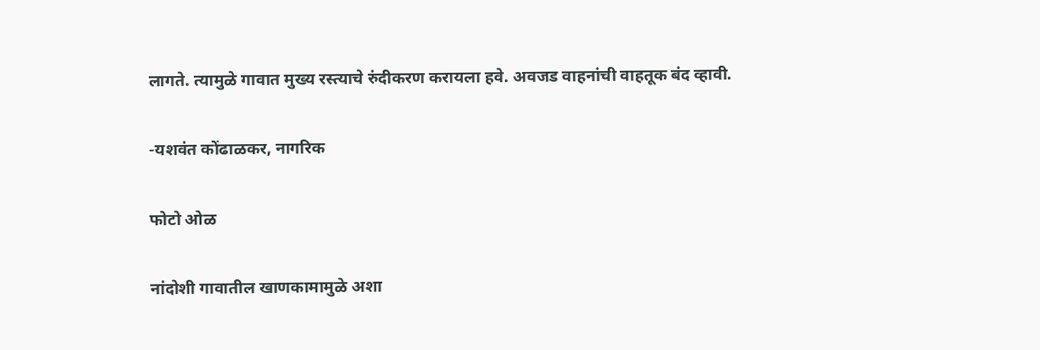लागते. त्यामुळे गावात मुख्य रस्त्याचे रुंदीकरण करायला हवे. अवजड वाहनांची वाहतूक बंद व्हावी.

-यशवंत कोंढाळकर, नागरिक

फोटो ओळ

नांदोशी गावातील खाणकामामुळे अशा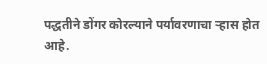पद्धतीने डोंगर कोरल्याने पर्यावरणाचा ऱ्हास होत आहे.